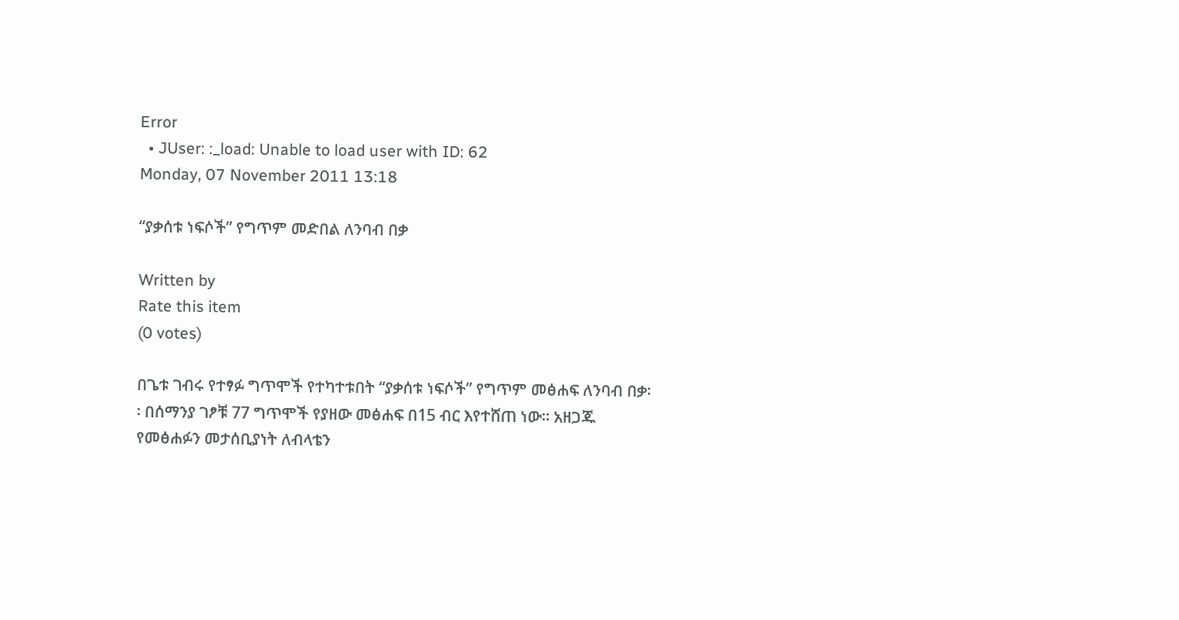Error
  • JUser: :_load: Unable to load user with ID: 62
Monday, 07 November 2011 13:18

“ያቃሰቱ ነፍሶች” የግጥም መድበል ለንባብ በቃ

Written by
Rate this item
(0 votes)

በጌቱ ገብሩ የተፃፉ ግጥሞች የተካተቱበት “ያቃሰቱ ነፍሶች” የግጥም መፅሐፍ ለንባብ በቃ፡፡ በሰማንያ ገፆቹ 77 ግጥሞች የያዘው መፅሐፍ በ15 ብር እየተሸጠ ነው፡፡ አዘጋጁ የመፅሐፉን መታሰቢያነት ለብላቴን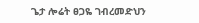ጌታ ሎሬት ፀጋዬ ገብረመድህን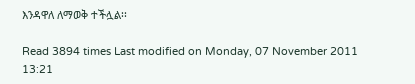እንዳዋለ ለማወቅ ተችሏል፡፡

Read 3894 times Last modified on Monday, 07 November 2011 13:21